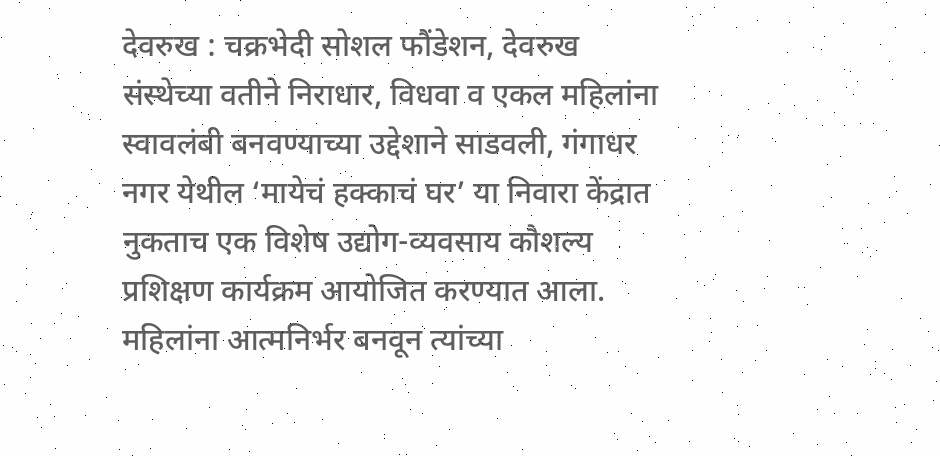देवरुख : चक्रभेदी सोशल फौंडेशन, देवरुख संस्थेच्या वतीने निराधार, विधवा व एकल महिलांना स्वावलंबी बनवण्याच्या उद्देशाने साडवली, गंगाधर नगर येथील ‘मायेचं हक्काचं घर’ या निवारा केंद्रात नुकताच एक विशेष उद्योग-व्यवसाय कौशल्य प्रशिक्षण कार्यक्रम आयोजित करण्यात आला. महिलांना आत्मनिर्भर बनवून त्यांच्या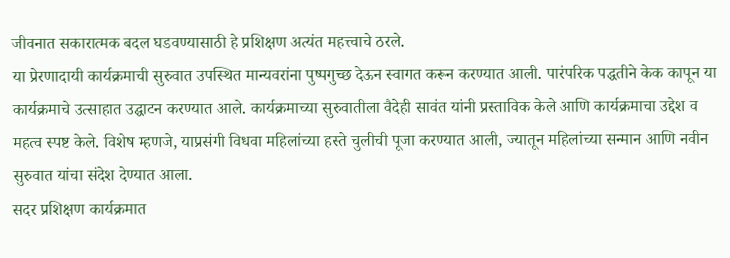जीवनात सकारात्मक बदल घडवण्यासाठी हे प्रशिक्षण अत्यंत महत्त्वाचे ठरले.
या प्रेरणादायी कार्यक्रमाची सुरुवात उपस्थित मान्यवरांना पुष्पगुच्छ देऊन स्वागत करून करण्यात आली. पारंपरिक पद्धतीने केक कापून या कार्यक्रमाचे उत्साहात उद्घाटन करण्यात आले. कार्यक्रमाच्या सुरुवातीला वैदेही सावंत यांनी प्रस्ताविक केले आणि कार्यक्रमाचा उद्देश व महत्व स्पष्ट केले. विशेष म्हणजे, याप्रसंगी विधवा महिलांच्या हस्ते चुलीची पूजा करण्यात आली, ज्यातून महिलांच्या सन्मान आणि नवीन सुरुवात यांचा संदेश देण्यात आला.
सदर प्रशिक्षण कार्यक्रमात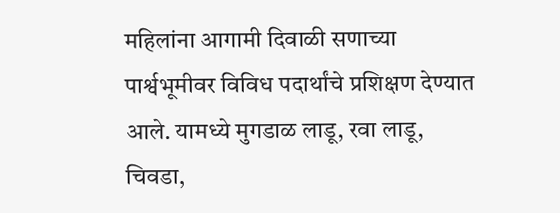महिलांना आगामी दिवाळी सणाच्या पार्श्वभूमीवर विविध पदार्थांचे प्रशिक्षण देण्यात आले. यामध्ये मुगडाळ लाडू, रवा लाडू, चिवडा,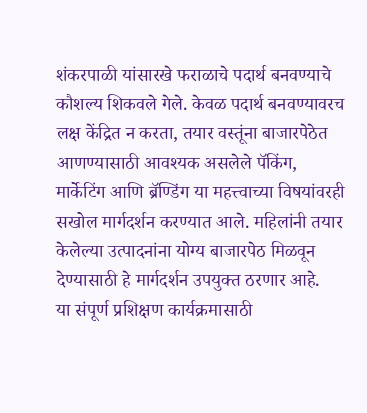शंकरपाळी यांसारखे फराळाचे पदार्थ बनवण्याचे कौशल्य शिकवले गेले. केवळ पदार्थ बनवण्यावरच लक्ष केंद्रित न करता, तयार वस्तूंना बाजारपेठेत आणण्यासाठी आवश्यक असलेले पॅकिंग, मार्केटिंग आणि ब्रॅण्डिंग या महत्त्वाच्या विषयांवरही सखोल मार्गदर्शन करण्यात आले. महिलांनी तयार केलेल्या उत्पादनांना योग्य बाजारपेठ मिळवून देण्यासाठी हे मार्गदर्शन उपयुक्त ठरणार आहे.
या संपूर्ण प्रशिक्षण कार्यक्रमासाठी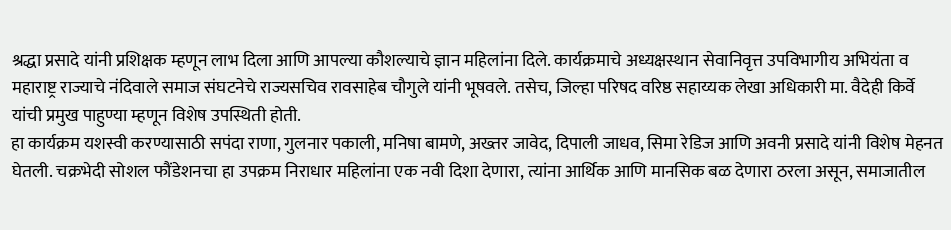श्रद्धा प्रसादे यांनी प्रशिक्षक म्हणून लाभ दिला आणि आपल्या कौशल्याचे ज्ञान महिलांना दिले. कार्यक्रमाचे अध्यक्षस्थान सेवानिवृत्त उपविभागीय अभियंता व महाराष्ट्र राज्याचे नंदिवाले समाज संघटनेचे राज्यसचिव रावसाहेब चौगुले यांनी भूषवले. तसेच, जिल्हा परिषद वरिष्ठ सहाय्यक लेखा अधिकारी मा. वैदेही किर्वे यांची प्रमुख पाहुण्या म्हणून विशेष उपस्थिती होती.
हा कार्यक्रम यशस्वी करण्यासाठी सपंदा राणा, गुलनार पकाली, मनिषा बामणे, अख्तर जावेद, दिपाली जाधव, सिमा रेडिज आणि अवनी प्रसादे यांनी विशेष मेहनत घेतली. चक्रभेदी सोशल फौंडेशनचा हा उपक्रम निराधार महिलांना एक नवी दिशा देणारा, त्यांना आर्थिक आणि मानसिक बळ देणारा ठरला असून, समाजातील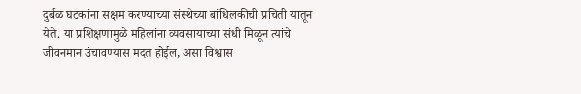दुर्बळ घटकांना सक्षम करण्याच्या संस्थेच्या बांधिलकीची प्रचिती यातून येते. या प्रशिक्षणामुळे महिलांना व्यवसायाच्या संधी मिळून त्यांचे जीवनमान उंचावण्यास मदत होईल, असा विश्वास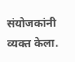संयोजकांनी व्यक्त केला.